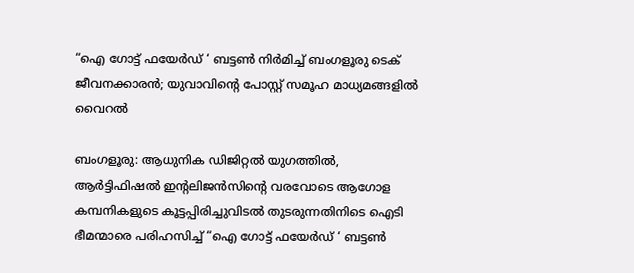“ഐ ഗോട്ട് ഫയേർഡ് ‘ ബട്ടൺ നിർമിച്ച് ബംഗളൂരു ടെക് ജീവനക്കാരൻ; യുവാവിന്‍റെ പോസ്റ്റ് സമൂഹ മാധ്യമങ്ങളിൽ വൈറൽ

ബംഗളൂരു: ആധുനിക ഡിജിറ്റൽ യുഗത്തിൽ, ആർട്ടിഫിഷൽ ഇന്‍റലിജൻസിന്‍റെ വരവോടെ ആഗോള കമ്പനികളുടെ കൂട്ടപ്പിരിച്ചുവിടൽ തുടരുന്നതിനിടെ ഐടി ഭീമന്മാരെ പരിഹസിച്ച് “ഐ ഗോട്ട് ഫയേർഡ് ‘ ബട്ടൺ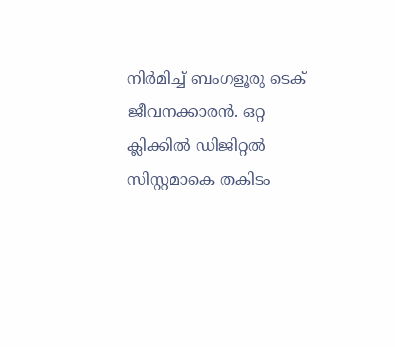നിർമിച്ച് ബംഗളൂരു ടെക് ജീവനക്കാരൻ. ഒറ്റ ക്ലിക്കിൽ ഡിജിറ്റൽ സിസ്റ്റമാകെ തകിടം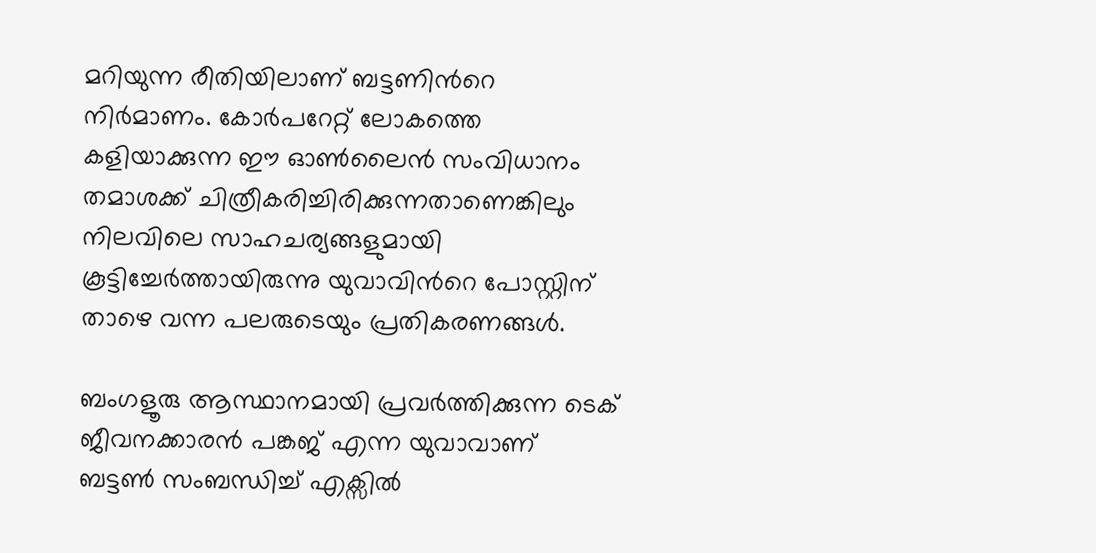മറിയുന്ന രീതിയിലാണ് ബട്ടണിന്‍റെ നിർമാണം. കോർപറേറ്റ് ലോകത്തെ കളിയാക്കുന്ന ഈ ഓൺലൈൻ സംവിധാനം തമാശക്ക് ചിത്രീകരിച്ചിരിക്കുന്നതാണെങ്കിലും നിലവിലെ സാഹചര്യങ്ങളുമായി കൂട്ടിച്ചേർത്തായിരുന്നു യുവാവിന്‍റെ പോസ്റ്റിന് താഴെ വന്ന പലരുടെയും പ്രതികരണങ്ങൾ.

ബംഗളൂരു ആസ്ഥാനമായി പ്രവർത്തിക്കുന്ന ടെക് ജീവനക്കാരൻ പങ്കജ് എന്ന യുവാവാണ് ബട്ടൺ സംബന്ധിച്ച് എക്സിൽ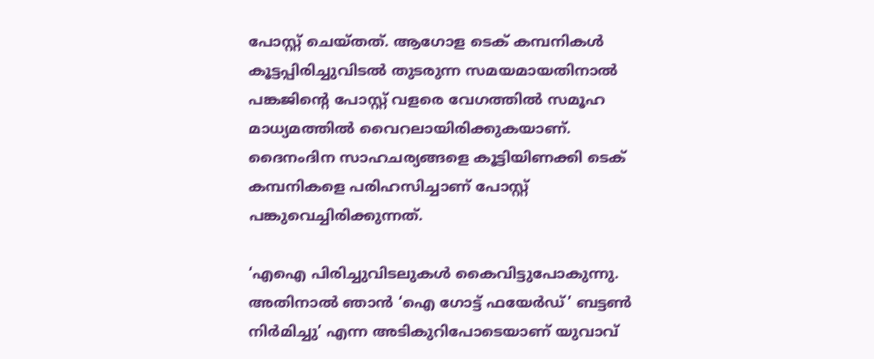പോസ്റ്റ് ചെയ്തത്. ആഗോള ടെക് കമ്പനികൾ കൂട്ടപ്പിരിച്ചുവിടൽ തുടരുന്ന സമയമായതിനാൽ പങ്കജിന്‍റെ പോസ്റ്റ് വളരെ വേഗത്തിൽ സമൂഹ മാധ്യമത്തിൽ വൈറലായിരിക്കുകയാണ്. ദൈനംദിന സാഹചര്യങ്ങളെ കൂട്ടിയിണക്കി ടെക് കമ്പനികളെ പരിഹസിച്ചാണ് പോസ്റ്റ് പങ്കുവെച്ചിരിക്കുന്നത്.

‘എഐ പിരിച്ചുവിടലുകൾ കൈവിട്ടുപോകുന്നു. അതിനാൽ ഞാൻ ‘ഐ ഗോട്ട് ഫയേർഡ്’ ബട്ടൺ നിർമിച്ചു’ എന്ന അടികുറിപോടെയാണ് യുവാവ്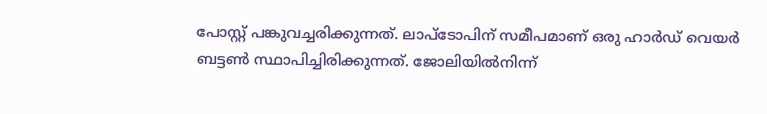പോസ്റ്റ് പങ്കുവച്ചരിക്കുന്നത്. ലാപ്ടോപിന് സമീപമാണ് ഒരു ഹാർഡ് വെയർ ബട്ടൺ സ്ഥാപിച്ചിരിക്കുന്നത്. ജോലിയിൽനിന്ന്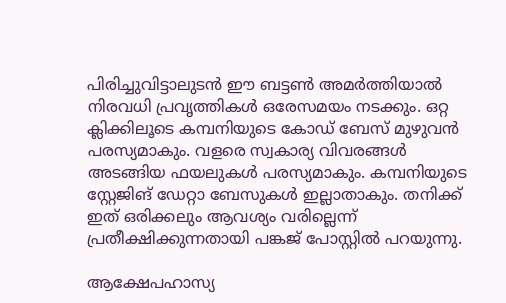പിരിച്ചുവിട്ടാലുടൻ ഈ ബട്ടൺ അമർത്തിയാൽ നിരവധി പ്രവൃത്തികൾ ഒരേസമയം നടക്കും. ഒറ്റ ക്ലിക്കിലൂടെ കമ്പനിയുടെ കോഡ് ബേസ് മുഴുവൻ പരസ്യമാകും. വളരെ സ്വകാര്യ വിവരങ്ങൾ അടങ്ങിയ ഫയലുകൾ പരസ്യമാകും. കമ്പനിയുടെ സ്റ്റേജിങ് ഡേറ്റാ ബേസുകൾ ഇല്ലാതാകും. തനിക്ക് ഇത് ഒരിക്കലും ആവശ്യം വരില്ലെന്ന് പ്രതീക്ഷിക്കുന്നതായി പങ്കജ് പോസ്റ്റിൽ പറയുന്നു.

ആക്ഷേപഹാസ്യ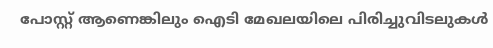പോസ്റ്റ് ആണെങ്കിലും ഐടി മേഖലയിലെ പിരിച്ചുവിടലുകൾ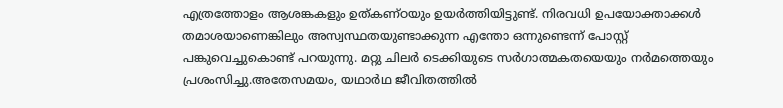എത്രത്തോളം ആശങ്കകളും ഉത്കണ്ഠയും ഉയർത്തിയിട്ടുണ്ട്. നിരവധി ഉപയോക്താക്കൾ തമാശയാണെങ്കിലും അസ്വസ്ഥതയുണ്ടാക്കുന്ന എന്തോ ഒന്നുണ്ടെന്ന് പോസ്റ്റ് പങ്കുവെച്ചുകൊണ്ട് പറയുന്നു. മറ്റു ചിലർ ടെക്കിയുടെ സർഗാത്മകതയെയും നർമത്തെയും പ്രശംസിച്ചു.അതേസമയം, യഥാർഥ ജീവിതത്തിൽ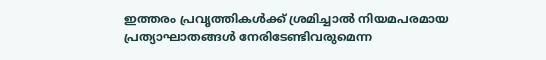ഇത്തരം പ്രവൃത്തികൾക്ക് ശ്രമിച്ചാൽ നിയമപരമായ പ്രത്യാഘാതങ്ങൾ നേരിടേണ്ടിവരുമെന്ന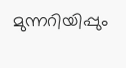മുന്നറിയിപ്പും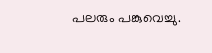പലരും പങ്കുവെച്ചു.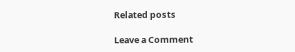Related posts

Leave a Comment